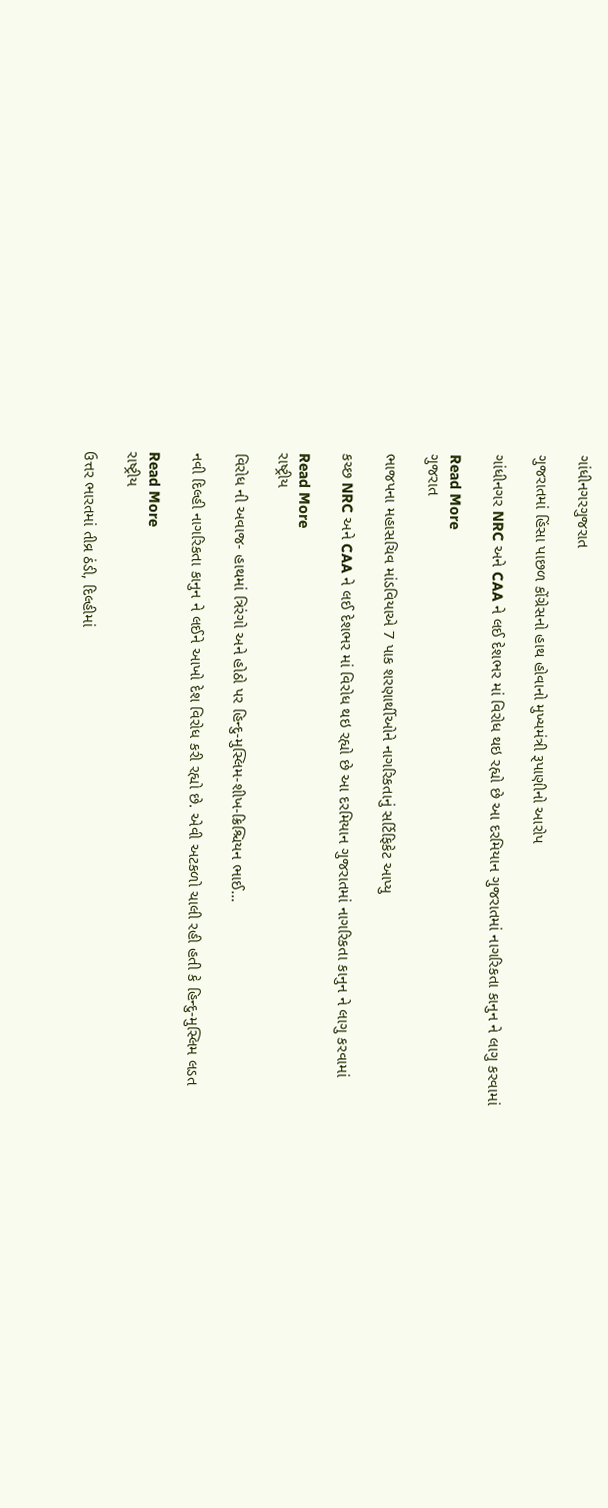ગાંધીનગરગુજરાત

ગુજરાતમાં હિંસા પાછળ કોંગ્રેસનો હાથ હોવાનો મુખ્યમંત્રી રૂપાણીનો આરોપ

ગાંધીનગર NRC અને CAA ને લઈ દેશભર માં વિરોધ થઇ રહ્યો છે આ દરમિયાન ગુજરાતમાં નાગરિકતા કાનુન ને લાગુ કરવામાં

Read More
ગુજરાત

ભાજપના મહાસચિવ માંડવિયાએ 7 પાક શરણાર્થીઓને નાગરિકતાનું સર્ટિફિકેટ આપ્યુ

કચ્છ NRC અને CAA ને લઈ દેશભર માં વિરોધ થઇ રહ્યો છે આ દરમિયાન ગુજરાતમાં નાગરિકતા કાનુન ને લાગુ કરવામાં

Read More
રાષ્ટ્રીય

વિરોધ ની અવાજ- હાથમાં ત્રિરંગો અને હોઠો પર હિન્દુ-મુસ્લિમ-શીખ-ક્રિશ્ચિયન ભાઈ…

નવી દિલ્હી નાગરિકતા કાનુન ને લઈને આખો દેશ વિરોધ કરી રહ્યો છે. એવી અટકળો ચાલી રહી હતી કે હિન્દુ-મુસ્લિમ લડત

Read More
રાષ્ટ્રીય

ઉત્તર ભારતમાં તીવ્ર ઠંડી, દિલ્હીમાં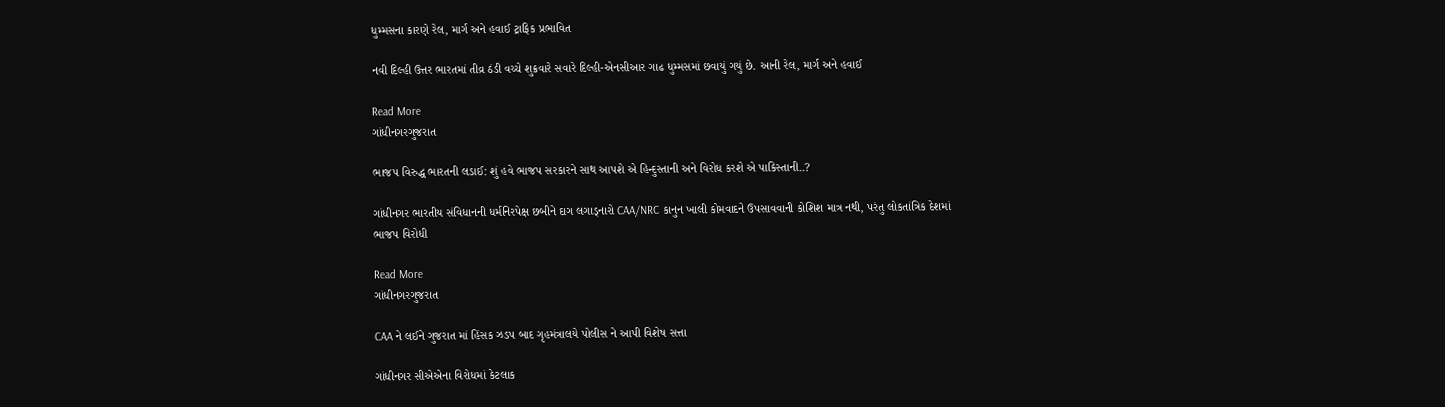ધુમ્મસના કારણે રેલ, માર્ગ અને હવાઈ ટ્રાફિક પ્રભાવિત

નવી દિલ્હી ઉત્તર ભારતમાં તીવ્ર ઠંડી વચ્ચે શુક્રવારે સવારે દિલ્હી-એનસીઆર ગાઢ ધુમ્મસમાં છવાયું ગયું છે. આની રેલ, માર્ગ અને હવાઈ

Read More
ગાંધીનગરગુજરાત

ભાજપ વિરુદ્ધ ભારતની લડાઈ: શું હવે ભાજપ સરકારને સાથ આપશે એ હિન્દુસ્તાની અને વિરોધ કરશે એ પાકિસ્તાની..?

ગાંધીનગર ભારતીય સંવિધાનની ધર્મનિરપેક્ષ છબીને દાગ લગાડ્નારો CAA/NRC કાનુન ખાલી કોમવાદને ઉપસાવવાની કોશિશ માત્ર નથી, પરંતુ લોકતાંત્રિક દેશમાં ભાજપ વિરોધી

Read More
ગાંધીનગરગુજરાત

CAA ને લઈને ગુજરાત માં હિંસક ઝડપ બાદ ગૃહમંત્રાલયે પોલીસ ને આપી વિશેષ સત્તા

ગાંધીનગર સીએએના વિરોધમાં કેટલાક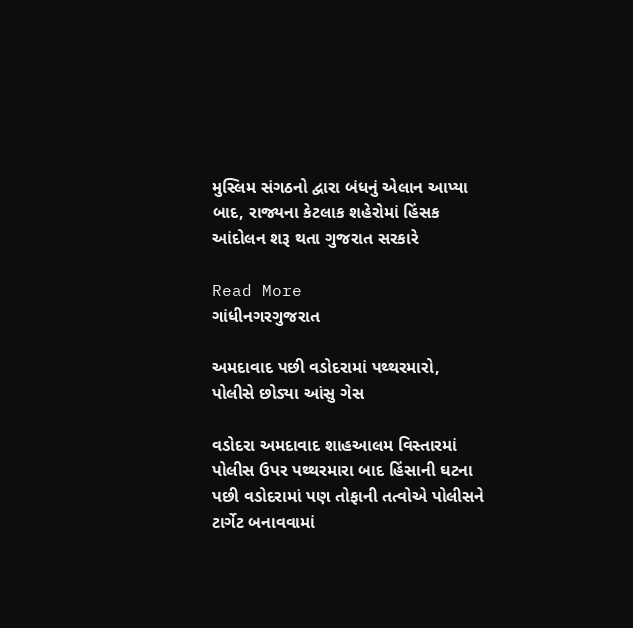મુસ્લિમ સંગઠનો દ્વારા બંધનું એલાન આપ્યા બાદ, રાજ્યના કેટલાક શહેરોમાં હિંસક આંદોલન શરૂ થતા ગુજરાત સરકારે

Read More
ગાંધીનગરગુજરાત

અમદાવાદ પછી વડોદરામાં પથ્થરમારો, પોલીસે છોડ્યા આંસુ ગેસ

વડોદરા અમદાવાદ શાહઆલમ વિસ્તારમાં પોલીસ ઉપર પથ્થરમારા બાદ હિંસાની ઘટના પછી વડોદરામાં પણ તોફાની તત્વોએ પોલીસને ટાર્ગેટ બનાવવામાં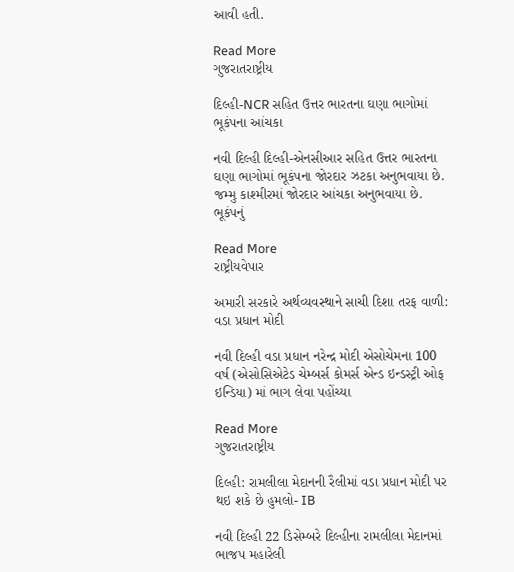આવી હતી.

Read More
ગુજરાતરાષ્ટ્રીય

દિલ્હી-NCR સહિત ઉત્તર ભારતના ઘણા ભાગોમાં ભૂકંપના આંચકા

નવી દિલ્હી દિલ્હી-એનસીઆર સહિત ઉત્તર ભારતના ઘણા ભાગોમાં ભૂકંપના જોરદાર ઝટકા અનુભવાયા છે. જમ્મુ કાશ્મીરમાં જોરદાર આંચકા અનુભવાયા છે. ભૂકંપનું

Read More
રાષ્ટ્રીયવેપાર

અમારી સરકારે અર્થવ્યવસ્થાને સાચી દિશા તરફ વાળી: વડા પ્રધાન મોદી

નવી દિલ્હી વડા પ્રધાન નરેન્દ્ર મોદી એસોચેમના 100 વર્ષ (એસોસિએટેડ ચેમ્બર્સ કોમર્સ એન્ડ ઇન્ડસ્ટ્રી ઓફ ઇન્ડિયા) માં ભાગ લેવા પહોંચ્યા

Read More
ગુજરાતરાષ્ટ્રીય

દિલ્હી: રામલીલા મેદાનની રૈલીમાં વડા પ્રધાન મોદી પર થઇ શકે છે હુમલો- IB

નવી દિલ્હી 22 ડિસેમ્બરે દિલ્હીના રામલીલા મેદાનમાં ભાજપ મહારેલી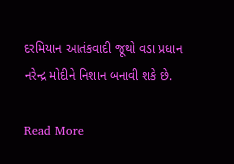દરમિયાન આતંકવાદી જૂથો વડા પ્રધાન નરેન્દ્ર મોદીને નિશાન બનાવી શકે છે.

Read More